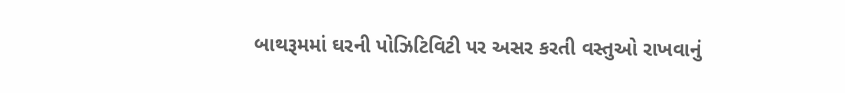બાથરૂમમાં ઘરની પોઝિટિવિટી પર અસર કરતી વસ્તુઓ રાખવાનું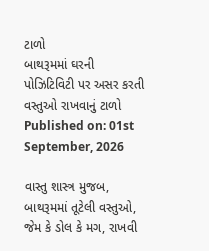ટાળો
બાથરૂમમાં ઘરની પોઝિટિવિટી પર અસર કરતી વસ્તુઓ રાખવાનું ટાળો
Published on: 01st September, 2026

વાસ્તુ શાસ્ત્ર મુજબ, બાથરૂમમાં તૂટેલી વસ્તુઓ, જેમ કે ડોલ કે મગ, રાખવી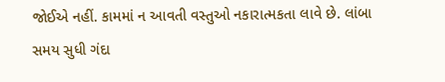જોઈએ નહીં. કામમાં ન આવતી વસ્તુઓ નકારાત્મકતા લાવે છે. લાંબા સમય સુધી ગંદા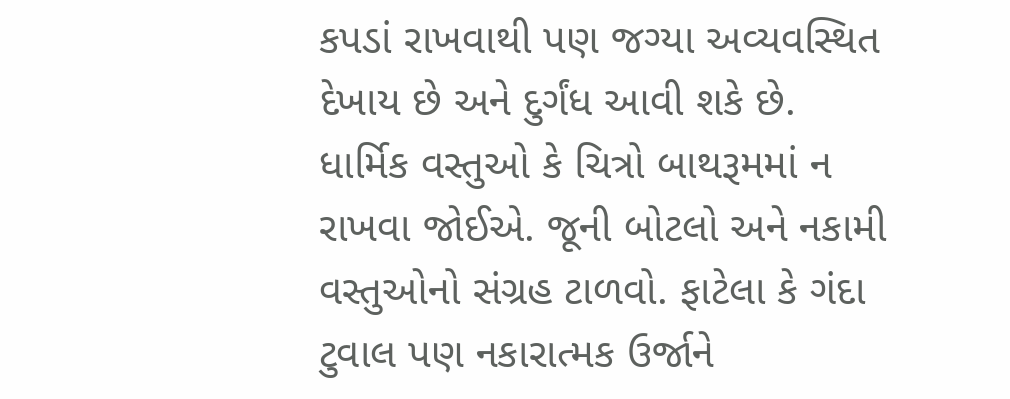કપડાં રાખવાથી પણ જગ્યા અવ્યવસ્થિત દેખાય છે અને દુર્ગંધ આવી શકે છે. ધાર્મિક વસ્તુઓ કે ચિત્રો બાથરૂમમાં ન રાખવા જોઈએ. જૂની બોટલો અને નકામી વસ્તુઓનો સંગ્રહ ટાળવો. ફાટેલા કે ગંદા ટુવાલ પણ નકારાત્મક ઉર્જાને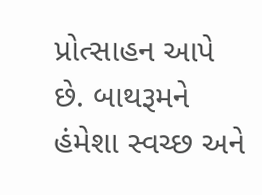પ્રોત્સાહન આપે છે. બાથરૂમને હંમેશા સ્વચ્છ અને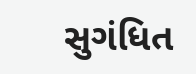સુગંધિત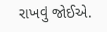રાખવું જોઈએ.